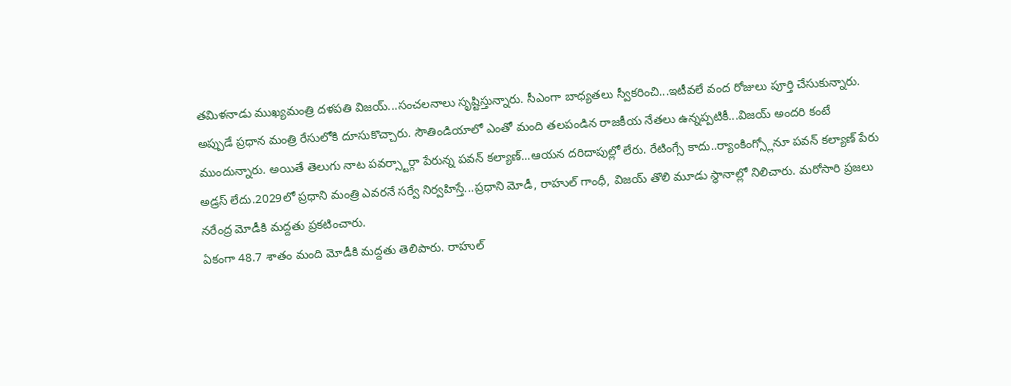తమిళనాడు ముఖ్యమంత్రి దళపతి విజయ్...సంచలనాలు సృష్టిస్తున్నారు. సీఎంగా బాధ్యతలు స్వీకరించి...ఇటీవలే వంద రోజులు పూర్తి చేసుకున్నారు. అప్పుడే ప్రధాన మంత్రి రేసులోకి దూసుకొచ్చారు. సౌతిండియాలో ఎంతో మంది తలపండిన రాజకీయ నేతలు ఉన్నప్పటికీ...విజయ్ అందరి కంటే ముందున్నారు. అయితే తెలుగు నాట పవర్స్టార్గా పేరున్న పవన్ కల్యాణ్...ఆయన దరిదాపుల్లో లేరు. రేటింగ్సే కాదు..ర్యాంకింగ్స్లోనూ పవన్ కల్యాణ్ పేరు అడ్రస్ లేదు.2029లో ప్రధాని మంత్రి ఎవరనే సర్వే నిర్వహిస్తే...ప్రధాని మోడీ, రాహుల్ గాంధీ, విజయ్ తొలి మూడు స్థానాల్లో నిలిచారు. మరోసారి ప్రజలు నరేంద్ర మోడీకి మద్దతు ప్రకటించారు.
ఏకంగా 48.7 శాతం మంది మోడీకి మద్దతు తెలిపారు. రాహుల్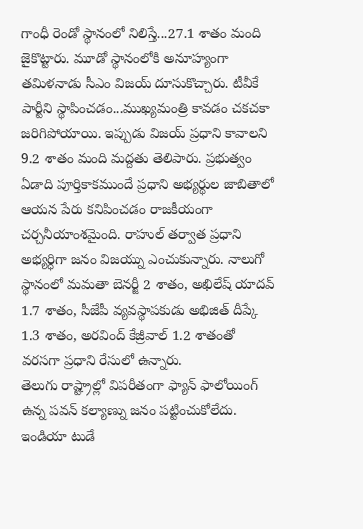గాంధీ రెండో స్థానంలో నిలిస్తే...27.1 శాతం మంది జైకొట్టారు. మూడో స్థానంలోకి అనూహ్యంగా తమిళనాడు సీఎం విజయ్ దూసుకొచ్చారు. టీవీకే పార్టీని స్థాపించడం...ముఖ్యమంత్రి కావడం చకచకా జరిగిపోయాయి. ఇప్పుడు విజయ్ ప్రధాని కావాలని 9.2 శాతం మంది మద్దతు తెలిపారు. ప్రభుత్వం ఏడాది పూర్తికాకముందే ప్రధాని అభ్యర్థుల జాబితాలో ఆయన పేరు కనిపించడం రాజకీయంగా చర్చనీయాంశమైంది. రాహుల్ తర్వాత ప్రధాని అభ్యర్ధిగా జనం విజయ్ను ఎంచుకున్నారు. నాలుగో స్థానంలో మమతా బెనర్జీ 2 శాతం, అఖిలేష్ యాదవ్ 1.7 శాతం, సీజేపీ వ్యవస్థాపకుడు అభిజిత్ దీప్కే 1.3 శాతం, అరవింద్ కేజ్రీవాల్ 1.2 శాతంతో వరసగా ప్రధాని రేసులో ఉన్నారు.
తెలుగు రాష్ట్రాల్లో విపరీతంగా ఫ్యాన్ ఫాలోయింగ్ ఉన్న పవన్ కల్యాణ్ను జనం పట్టించుకోలేదు. ఇండియా టుడే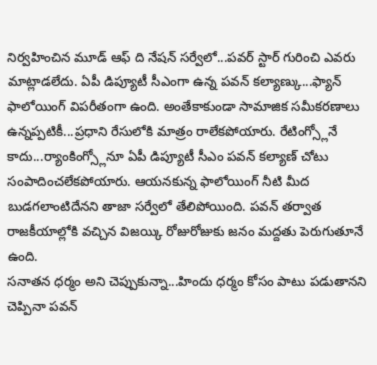నిర్వహించిన మూడ్ ఆఫ్ ది నేషన్ సర్వేలో...పవర్ స్టార్ గురించి ఎవరు మాట్లాడలేదు. ఏపీ డిప్యూటీ సీఎంగా ఉన్న పవన్ కల్యాణ్కు...ఫ్యాన్ ఫాలోయింగ్ విపరీతంగా ఉంది. అంతేకాకుండా సామాజిక సమీకరణాలు ఉన్నప్పటికీ...ప్రధాని రేసులోకి మాత్రం రాలేకపోయారు. రేటింగ్స్లోనే కాదు...ర్యాంకింగ్స్లోనూ ఏపీ డిప్యూటీ సీఎం పవన్ కల్యాణ్ చోటు సంపాదించలేకపోయారు. ఆయనకున్న ఫాలోయింగ్ నీటి మీద బుడగలాంటిదేనని తాజా సర్వేలో తేలిపోయింది. పవన్ తర్వాత రాజకీయాల్లోకి వచ్చిన విజయ్కి రోజురోజుకు జనం మద్దతు పెరుగుతూనే ఉంది.
సనాతన ధర్మం అని చెప్పుకున్నా...హిందు ధర్మం కోసం పాటు పడుతానని చెప్పినా పవన్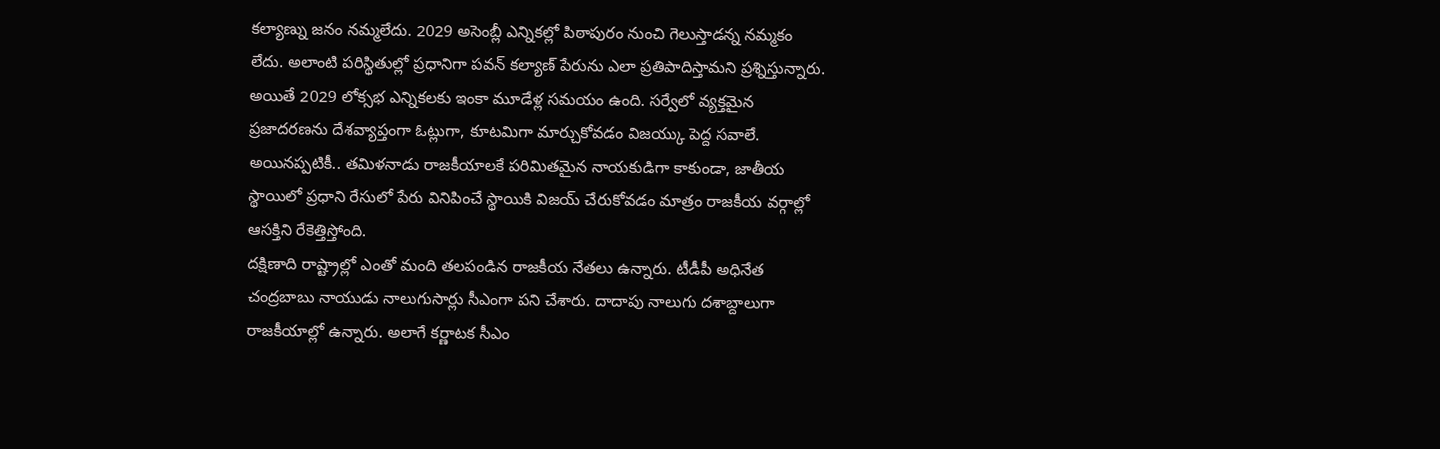కల్యాణ్ను జనం నమ్మలేదు. 2029 అసెంబ్లీ ఎన్నికల్లో పిఠాపురం నుంచి గెలుస్తాడన్న నమ్మకం లేదు. అలాంటి పరిస్థితుల్లో ప్రధానిగా పవన్ కల్యాణ్ పేరును ఎలా ప్రతిపాదిస్తామని ప్రశ్నిస్తున్నారు. అయితే 2029 లోక్సభ ఎన్నికలకు ఇంకా మూడేళ్ల సమయం ఉంది. సర్వేలో వ్యక్తమైన ప్రజాదరణను దేశవ్యాప్తంగా ఓట్లుగా, కూటమిగా మార్చుకోవడం విజయ్కు పెద్ద సవాలే. అయినప్పటికీ.. తమిళనాడు రాజకీయాలకే పరిమితమైన నాయకుడిగా కాకుండా, జాతీయ స్థాయిలో ప్రధాని రేసులో పేరు వినిపించే స్థాయికి విజయ్ చేరుకోవడం మాత్రం రాజకీయ వర్గాల్లో ఆసక్తిని రేకెత్తిస్తోంది.
దక్షిణాది రాష్ట్రాల్లో ఎంతో మంది తలపండిన రాజకీయ నేతలు ఉన్నారు. టీడీపీ అధినేత చంద్రబాబు నాయుడు నాలుగుసార్లు సీఎంగా పని చేశారు. దాదాపు నాలుగు దశాబ్దాలుగా రాజకీయాల్లో ఉన్నారు. అలాగే కర్ణాటక సీఎం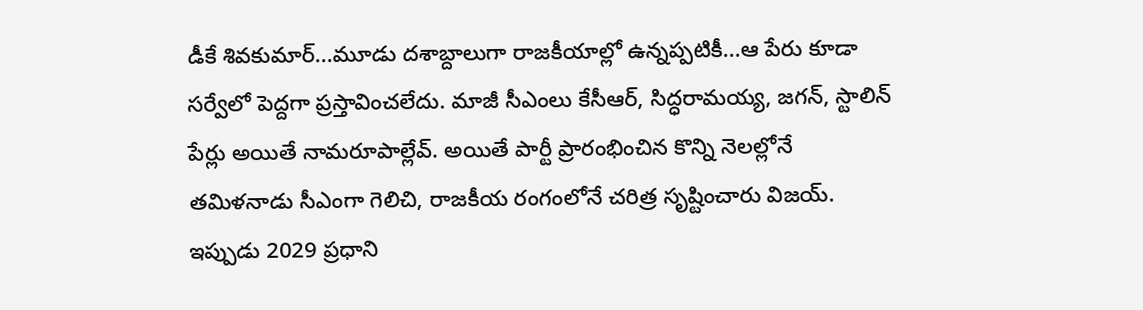డీకే శివకుమార్...మూడు దశాబ్దాలుగా రాజకీయాల్లో ఉన్నప్పటికీ...ఆ పేరు కూడా సర్వేలో పెద్దగా ప్రస్తావించలేదు. మాజీ సీఎంలు కేసీఆర్, సిద్ధరామయ్య, జగన్, స్టాలిన్ పేర్లు అయితే నామరూపాల్లేవ్. అయితే పార్టీ ప్రారంభించిన కొన్ని నెలల్లోనే తమిళనాడు సీఎంగా గెలిచి, రాజకీయ రంగంలోనే చరిత్ర సృష్టించారు విజయ్. ఇప్పుడు 2029 ప్రధాని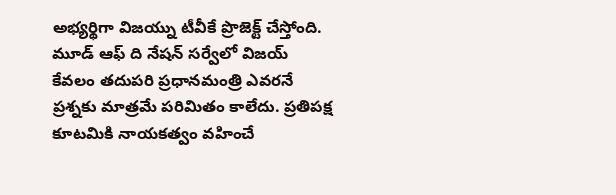అభ్యర్థిగా విజయ్ను టీవీకే ప్రొజెక్ట్ చేస్తోంది. మూడ్ ఆఫ్ ది నేషన్ సర్వేలో విజయ్ కేవలం తదుపరి ప్రధానమంత్రి ఎవరనే ప్రశ్నకు మాత్రమే పరిమితం కాలేదు. ప్రతిపక్ష కూటమికి నాయకత్వం వహించే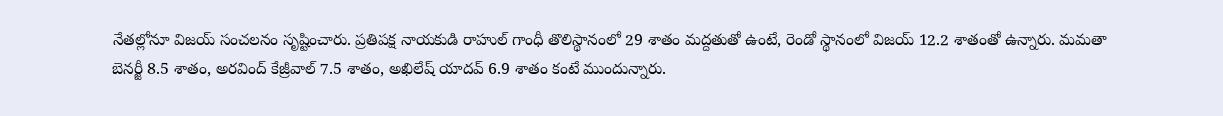నేతల్లోనూ విజయ్ సంచలనం సృష్టించారు. ప్రతిపక్ష నాయకుడి రాహుల్ గాంధీ తొలిస్థానంలో 29 శాతం మద్దతుతో ఉంటే, రెండో స్థానంలో విజయ్ 12.2 శాతంతో ఉన్నారు. మమతా బెనర్జీ 8.5 శాతం, అరవింద్ కేజ్రీవాల్ 7.5 శాతం, అఖిలేష్ యాదవ్ 6.9 శాతం కంటే ముందున్నారు.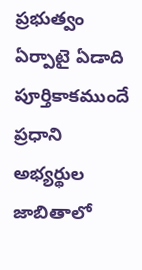ప్రభుత్వం ఏర్పాటై ఏడాది పూర్తికాకముందే ప్రధాని అభ్యర్థుల జాబితాలో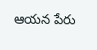ఆయన పేరు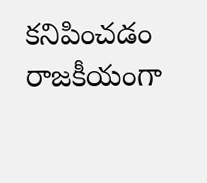కనిపించడం రాజకీయంగా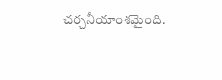చర్చనీయాంశమైంది.